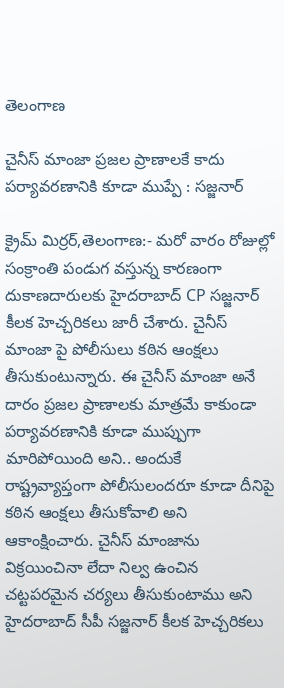తెలంగాణ

చైనీస్ మాంజా ప్రజల ప్రాణాలకే కాదు పర్యావరణానికి కూడా ముప్పే : సజ్జనార్

క్రైమ్ మిర్రర్,తెలంగాణ:- మరో వారం రోజుల్లో సంక్రాంతి పండుగ వస్తున్న కారణంగా దుకాణదారులకు హైదరాబాద్ CP సజ్జనార్ కీలక హెచ్చరికలు జారీ చేశారు. చైనీస్ మాంజా పై పోలీసులు కఠిన ఆంక్షలు తీసుకుంటున్నారు. ఈ చైనీస్ మాంజా అనే దారం ప్రజల ప్రాణాలకు మాత్రమే కాకుండా పర్యావరణానికి కూడా ముప్పుగా మారిపోయింది అని.. అందుకే రాష్ట్రవ్యాప్తంగా పోలీసులందరూ కూడా దీనిపై కఠిన ఆంక్షలు తీసుకోవాలి అని ఆకాంక్షించారు. చైనీస్ మాంజాను విక్రయించినా లేదా నిల్వ ఉంచిన చట్టపరమైన చర్యలు తీసుకుంటాము అని హైదరాబాద్ సీపీ సజ్జనార్ కీలక హెచ్చరికలు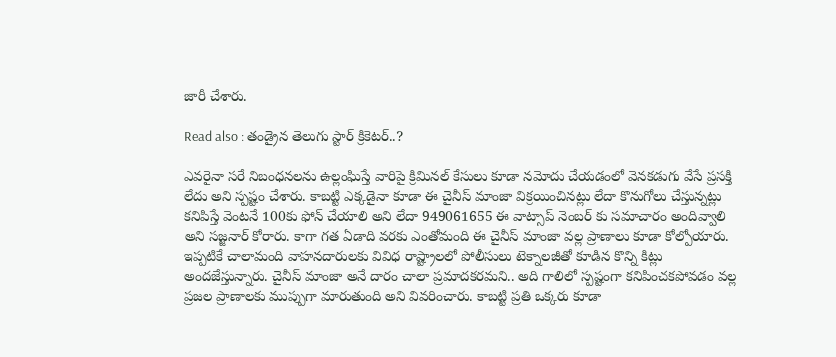జారీ చేశారు.

Read also : తండ్రైన తెలుగు స్టార్ క్రికెటర్..?

ఎవరైనా సరే నిబంధనలను ఉల్లంఘిస్తే వారిపై క్రిమినల్ కేసులు కూడా నమోదు చేయడంలో వెనకడుగు వేసే ప్రసక్తి లేదు అని స్పష్టం చేశారు. కాబట్టి ఎక్కడైనా కూడా ఈ చైనీస్ మాంజా విక్రయించినట్లు లేదా కొనుగోలు చేస్తున్నట్లు కనిపిస్తే వెంటనే 100కు ఫోన్ చేయాలి అని లేదా 949061655 ఈ వాట్సాప్ నెంబర్ కు సమాచారం అందివ్వాలి అని సజ్జనార్ కోరారు. కాగా గత ఏడాది వరకు ఎంతోమంది ఈ చైనీస్ మాంజా వల్ల ప్రాణాలు కూడా కోల్పోయారు. ఇప్పటికే చాలామంది వాహనదారులకు వివిధ రాష్ట్రాలలో పోలీసులు టెక్నాలజీతో కూడిన కొన్ని కిట్లు అందజేస్తున్నారు. చైనీస్ మాంజా అనే దారం చాలా ప్రమాదకరమని.. అది గాలిలో స్పష్టంగా కనిపించకపోవడం వల్ల ప్రజల ప్రాణాలకు ముప్పుగా మారుతుంది అని వివరించారు. కాబట్టి ప్రతి ఒక్కరు కూడా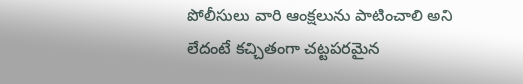పోలీసులు వారి ఆంక్షలును పాటించాలి అని లేదంటే కచ్చితంగా చట్టపరమైన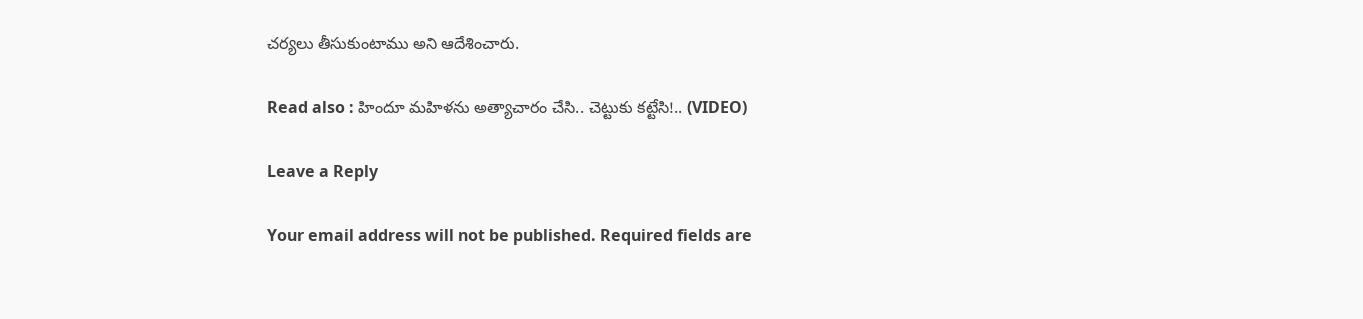చర్యలు తీసుకుంటాము అని ఆదేశించారు.

Read also : హిందూ మహిళను అత్యాచారం చేసి.. చెట్టుకు కట్టేసి!.. (VIDEO)

Leave a Reply

Your email address will not be published. Required fields are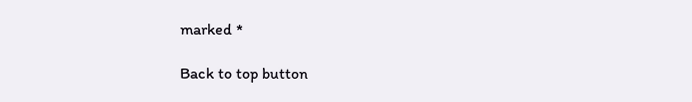marked *

Back to top button